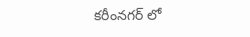కరీంనగర్ లో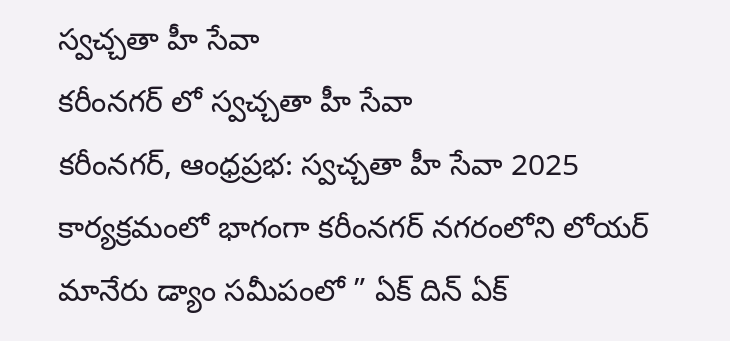స్వచ్చతా హీ సేవా
కరీంనగర్ లో స్వచ్చతా హీ సేవా
కరీంనగర్, ఆంధ్రప్రభ: స్వచ్చతా హీ సేవా 2025 కార్యక్రమంలో భాగంగా కరీంనగర్ నగరంలోని లోయర్ మానేరు డ్యాం సమీపంలో ” ఏక్ దిన్ ఏక్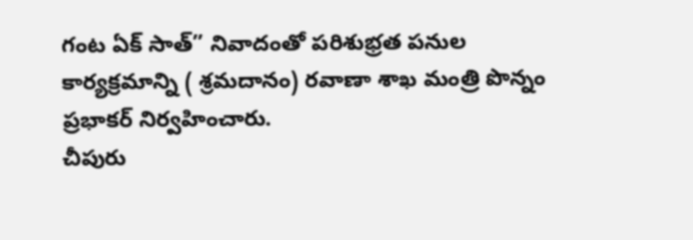గంట ఏక్ సాత్” నివాదంతో పరిశుభ్రత పనుల కార్యక్రమాన్ని ( శ్రమదానం) రవాణా శాఖ మంత్రి పొన్నం ప్రభాకర్ నిర్వహించారు.
చీపురు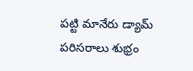పట్టి మానేరు డ్యామ్ పరిసరాలు శుభ్రం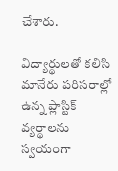చేశారు.

విద్యార్థులతో కలిసి మానేరు పరిసరాల్లో ఉన్న ప్లాస్టిక్ వ్యర్థాలను స్వయంగా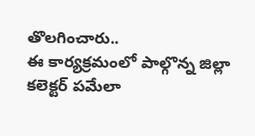తొలగించారు..
ఈ కార్యక్రమంలో పాల్గొన్న జిల్లా కలెక్టర్ పమేలా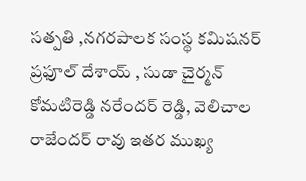సత్పతి ,నగరపాలక సంస్థ కమిషనర్ ప్రఫూల్ దేశాయ్ , సుడా చైర్మన్ కోమటిరెడ్డి నరేందర్ రెడ్డి, వెలిచాల రాజేందర్ రావు ఇతర ముఖ్య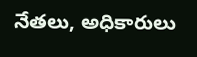నేతలు, అధికారులు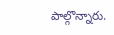పాల్గొన్నారు.